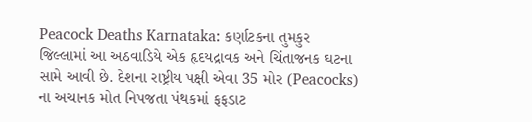Peacock Deaths Karnataka: કર્ણાટકના તુમકુર જિલ્લામાં આ અઠવાડિયે એક હૃદયદ્રાવક અને ચિંતાજનક ઘટના સામે આવી છે. દેશના રાષ્ટ્રીય પક્ષી એવા 35 મોર (Peacocks) ના અચાનક મોત નિપજતા પંથકમાં ફફડાટ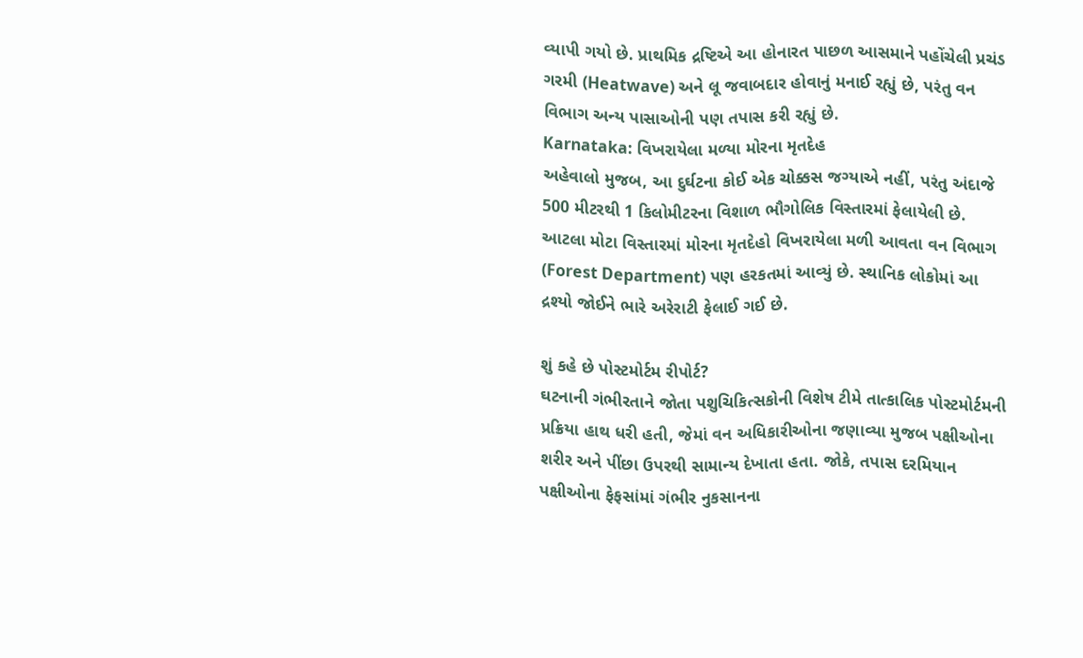વ્યાપી ગયો છે. પ્રાથમિક દ્રષ્ટિએ આ હોનારત પાછળ આસમાને પહોંચેલી પ્રચંડ ગરમી (Heatwave) અને લૂ જવાબદાર હોવાનું મનાઈ રહ્યું છે, પરંતુ વન વિભાગ અન્ય પાસાઓની પણ તપાસ કરી રહ્યું છે.
Karnataka: વિખરાયેલા મળ્યા મોરના મૃતદેહ
અહેવાલો મુજબ, આ દુર્ઘટના કોઈ એક ચોક્કસ જગ્યાએ નહીં, પરંતુ અંદાજે 500 મીટરથી 1 કિલોમીટરના વિશાળ ભૌગોલિક વિસ્તારમાં ફેલાયેલી છે. આટલા મોટા વિસ્તારમાં મોરના મૃતદેહો વિખરાયેલા મળી આવતા વન વિભાગ (Forest Department) પણ હરકતમાં આવ્યું છે. સ્થાનિક લોકોમાં આ દ્રશ્યો જોઈને ભારે અરેરાટી ફેલાઈ ગઈ છે.

શું કહે છે પોસ્ટમોર્ટમ રીપોર્ટ?
ઘટનાની ગંભીરતાને જોતા પશુચિકિત્સકોની વિશેષ ટીમે તાત્કાલિક પોસ્ટમોર્ટમની પ્રક્રિયા હાથ ધરી હતી, જેમાં વન અધિકારીઓના જણાવ્યા મુજબ પક્ષીઓના શરીર અને પીંછા ઉપરથી સામાન્ય દેખાતા હતા. જોકે, તપાસ દરમિયાન પક્ષીઓના ફેફસાંમાં ગંભીર નુકસાનના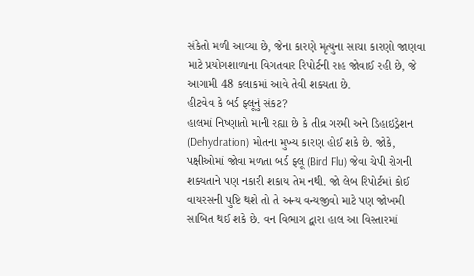સંકેતો મળી આવ્યા છે, જેના કારણે મૃત્યુના સાચા કારણો જાણવા માટે પ્રયોગશાળાના વિગતવાર રિપોર્ટની રાહ જોવાઈ રહી છે, જે આગામી 48 કલાકમાં આવે તેવી શક્યતા છે.
હીટવેવ કે બર્ડ ફ્લૂનું સંકટ?
હાલમાં નિષ્ણાતો માની રહ્યા છે કે તીવ્ર ગરમી અને ડિહાઇડ્રેશન (Dehydration) મોતના મુખ્ય કારણ હોઈ શકે છે. જોકે, પક્ષીઓમાં જોવા મળતા બર્ડ ફ્લૂ (Bird Flu) જેવા ચેપી રોગની શક્યતાને પણ નકારી શકાય તેમ નથી. જો લેબ રિપોર્ટમાં કોઈ વાયરસની પુષ્ટિ થશે તો તે અન્ય વન્યજીવો માટે પણ જોખમી સાબિત થઈ શકે છે. વન વિભાગ દ્વારા હાલ આ વિસ્તારમાં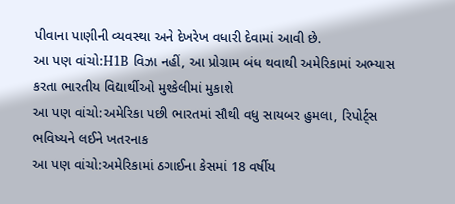પીવાના પાણીની વ્યવસ્થા અને દેખરેખ વધારી દેવામાં આવી છે.
આ પણ વાંચો:H1B વિઝા નહીં, આ પ્રોગ્રામ બંધ થવાથી અમેરિકામાં અભ્યાસ કરતા ભારતીય વિદ્યાર્થીઓ મુશ્કેલીમાં મુકાશે
આ પણ વાંચો:અમેરિકા પછી ભારતમાં સૌથી વધુ સાયબર હુમલા, રિપોર્ટ્સ ભવિષ્યને લઈને ખતરનાક
આ પણ વાંચો:અમેરિકામાં ઠગાઈના કેસમાં 18 વર્ષીય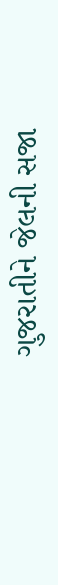ગુજરાતીને જેલની સજા